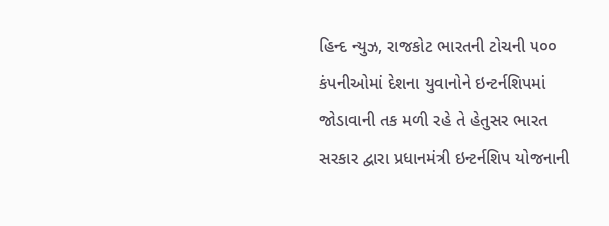હિન્દ ન્યુઝ, રાજકોટ ભારતની ટોચની ૫૦૦ કંપનીઓમાં દેશના યુવાનોને ઇન્ટર્નશિપમાં જોડાવાની તક મળી રહે તે હેતુસર ભારત સરકાર દ્વારા પ્રધાનમંત્રી ઇન્ટર્નશિપ યોજનાની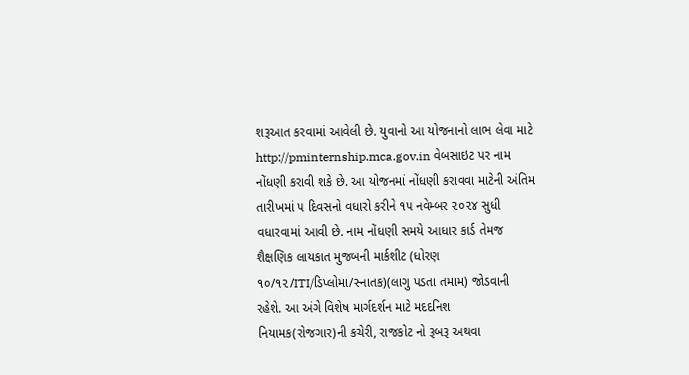શરૂઆત કરવામાં આવેલી છે. યુવાનો આ યોજનાનો લાભ લેવા માટે http://pminternship.mca.gov.in વેબસાઇટ પર નામ નોંધણી કરાવી શકે છે. આ યોજનમાં નોંધણી કરાવવા માટેની અંતિમ તારીખમાં ૫ દિવસનો વધારો કરીને ૧૫ નવેમ્બર ૨૦૨૪ સુધી વધારવામાં આવી છે. નામ નોંધણી સમયે આધાર કાર્ડ તેમજ શૈક્ષણિક લાયકાત મુજબની માર્કશીટ (ધોરણ ૧૦/૧૨/ITI/ડિપ્લોમા/સ્નાતક)(લાગુ પડતા તમામ) જોડવાની રહેશે. આ અંગે વિશેષ માર્ગદર્શન માટે મદદનિશ નિયામક(રોજગાર)ની કચેરી, રાજકોટ નો રૂબરૂ અથવા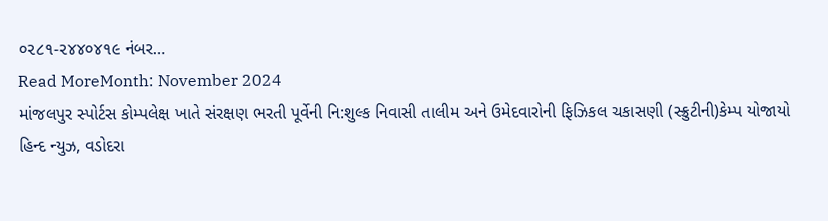૦૨૮૧-૨૪૪૦૪૧૯ નંબર…
Read MoreMonth: November 2024
માંજલપુર સ્પોર્ટસ કોમ્પલેક્ષ ખાતે સંરક્ષણ ભરતી પૂર્વેની નિ:શુલ્ક નિવાસી તાલીમ અને ઉમેદવારોની ફિઝિકલ ચકાસણી (સ્ક્રુટીની)કેમ્પ યોજાયો
હિન્દ ન્યુઝ, વડોદરા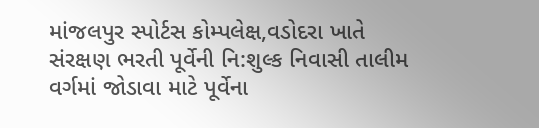માંજલપુર સ્પોર્ટસ કોમ્પલેક્ષ,વડોદરા ખાતે સંરક્ષણ ભરતી પૂર્વેની નિ:શુલ્ક નિવાસી તાલીમ વર્ગમાં જોડાવા માટે પૂર્વેના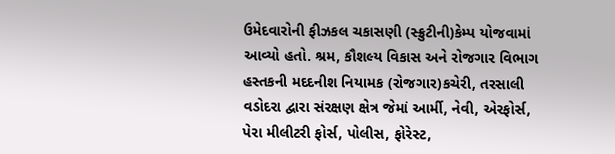ઉમેદવારોની ફીઝકલ ચકાસણી (સ્ક્રુટીની)કેમ્પ યોજવામાં આવ્યો હતો. શ્રમ, કૌશલ્ય વિકાસ અને રોજગાર વિભાગ હસ્તકની મદદનીશ નિયામક (રોજગાર)કચેરી, તરસાલી વડોદરા દ્વારા સંરક્ષણ ક્ષેત્ર જેમાં આર્મી, નેવી, એરફોર્સ, પેરા મીલીટરી ફોર્સ, પોલીસ, ફોરેસ્ટ,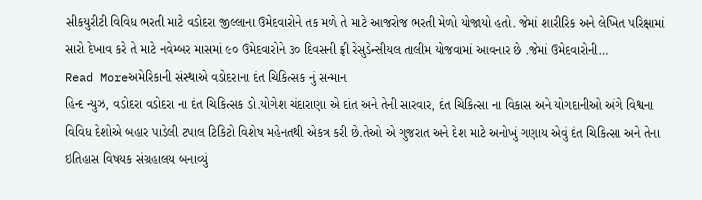સીકયુરીટી વિવિધ ભરતી માટે વડોદરા જીલ્લાના ઉમેદવારોને તક મળે તે માટે આજરોજ ભરતી મેળો યોજાયો હતો. જેમાં શારીરિક અને લેખિત પરિક્ષામાં સારો દેખાવ કરે તે માટે નવેમ્બર માસમાં ૯૦ ઉમેદવારોને ૩૦ દિવસની ફ્રી રેસુડેન્સીયલ તાલીમ યોજવામાં આવનાર છે .જેમાં ઉમેદવારોની…
Read Moreઅમેરિકાની સંસ્થાએ વડોદરાના દંત ચિકિત્સક નું સન્માન
હિન્દ ન્યુઝ, વડોદરા વડોદરા ના દંત ચિકિત્સક ડો.યોગેશ ચંદારાણા એ દાંત અને તેની સારવાર, દંત ચિકિત્સા ના વિકાસ અને યોગદાનીઓ અંગે વિશ્વના વિવિધ દેશોએ બહાર પાડેલી ટપાલ ટિકિટો વિશેષ મહેનતથી એકત્ર કરી છે.તેઓ એ ગુજરાત અને દેશ માટે અનોખું ગણાય એવું દંત ચિકિત્સા અને તેના ઇતિહાસ વિષયક સંગ્રહાલય બનાવ્યું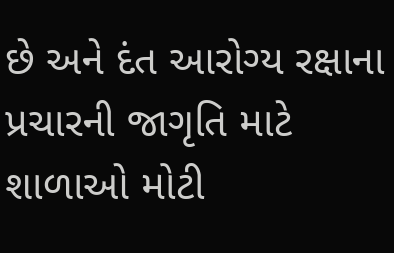છે અને દંત આરોગ્ય રક્ષાના પ્રચારની જાગૃતિ માટે શાળાઓ મોટી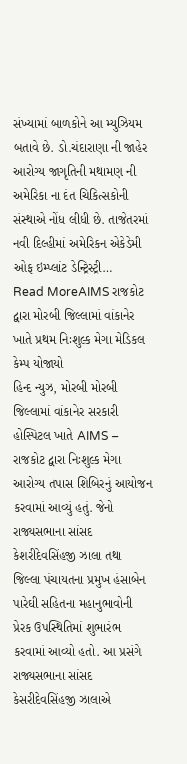સંખ્યામાં બાળકોને આ મ્યુઝિયમ બતાવે છે. ડો.ચંદારાણા ની જાહેર આરોગ્ય જાગૃતિની મથામણ ની અમેરિકા ના દંત ચિકિત્સકોની સંસ્થાએ નોંધ લીધી છે. તાજેતરમાં નવી દિલ્હીમાં અમેરિકન એકેડેમી ઓફ ઇમ્પ્લાંટ ડેન્ટ્રિસ્ટ્રી…
Read MoreAIMS રાજકોટ દ્વારા મોરબી જિલ્લામાં વાંકાનેર ખાતે પ્રથમ નિઃશુલ્ક મેગા મેડિકલ કેમ્પ યોજાયો
હિન્દ ન્યુઝ, મોરબી મોરબી જિલ્લામાં વાંકાનેર સરકારી હોસ્પિટલ ખાતે AIMS – રાજકોટ દ્વારા નિઃશુલ્ક મેગા આરોગ્ય તપાસ શિબિરનું આયોજન કરવામાં આવ્યું હતું. જેનો રાજ્યસભાના સાંસદ કેશરીદેવસિંહજી ઝાલા તથા જિલ્લા પંચાયતના પ્રમુખ હંસાબેન પારેઘી સહિતના મહાનુભાવોની પ્રેરક ઉપસ્થિતિમાં શુભારંભ કરવામાં આવ્યો હતો. આ પ્રસંગે રાજ્યસભાના સાંસદ કેસરીદેવસિંહજી ઝાલાએ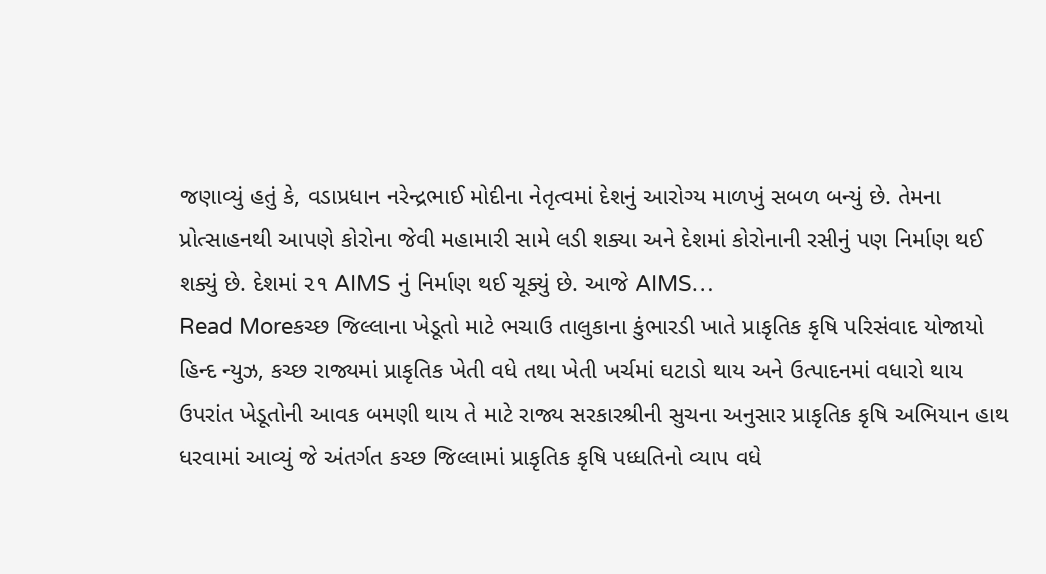જણાવ્યું હતું કે, વડાપ્રધાન નરેન્દ્રભાઈ મોદીના નેતૃત્વમાં દેશનું આરોગ્ય માળખું સબળ બન્યું છે. તેમના પ્રોત્સાહનથી આપણે કોરોના જેવી મહામારી સામે લડી શક્યા અને દેશમાં કોરોનાની રસીનું પણ નિર્માણ થઈ શક્યું છે. દેશમાં ૨૧ AIMS નું નિર્માણ થઈ ચૂક્યું છે. આજે AIMS…
Read Moreકચ્છ જિલ્લાના ખેડૂતો માટે ભચાઉ તાલુકાના કુંભારડી ખાતે પ્રાકૃતિક કૃષિ પરિસંવાદ યોજાયો
હિન્દ ન્યુઝ, કચ્છ રાજ્યમાં પ્રાકૃતિક ખેતી વધે તથા ખેતી ખર્ચમાં ઘટાડો થાય અને ઉત્પાદનમાં વધારો થાય ઉપરાંત ખેડૂતોની આવક બમણી થાય તે માટે રાજ્ય સરકારશ્રીની સુચના અનુસાર પ્રાકૃતિક કૃષિ અભિયાન હાથ ધરવામાં આવ્યું જે અંતર્ગત કચ્છ જિલ્લામાં પ્રાકૃતિક કૃષિ પધ્ધતિનો વ્યાપ વધે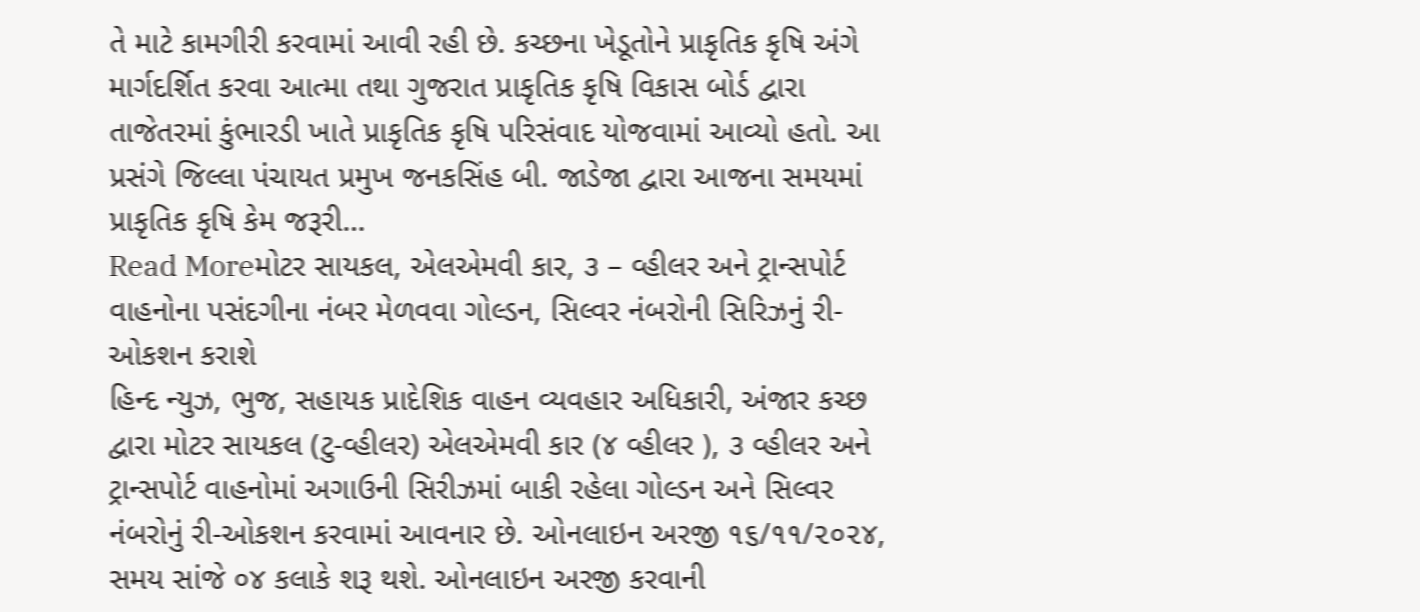તે માટે કામગીરી કરવામાં આવી રહી છે. કચ્છના ખેડૂતોને પ્રાકૃતિક કૃષિ અંગે માર્ગદર્શિત કરવા આત્મા તથા ગુજરાત પ્રાકૃતિક કૃષિ વિકાસ બોર્ડ દ્વારા તાજેતરમાં કુંભારડી ખાતે પ્રાકૃતિક કૃષિ પરિસંવાદ યોજવામાં આવ્યો હતો. આ પ્રસંગે જિલ્લા પંચાયત પ્રમુખ જનકસિંહ બી. જાડેજા દ્વારા આજના સમયમાં પ્રાકૃતિક કૃષિ કેમ જરૂરી…
Read Moreમોટર સાયકલ, એલએમવી કાર, ૩ – વ્હીલર અને ટ્રાન્સપોર્ટ વાહનોના પસંદગીના નંબર મેળવવા ગોલ્ડન, સિલ્વર નંબરોની સિરિઝનું રી-ઓકશન કરાશે
હિન્દ ન્યુઝ, ભુજ, સહાયક પ્રાદેશિક વાહન વ્યવહાર અધિકારી, અંજાર કચ્છ દ્વારા મોટર સાયકલ (ટુ-વ્હીલર) એલએમવી કાર (૪ વ્હીલર ), ૩ વ્હીલર અને ટ્રાન્સપોર્ટ વાહનોમાં અગાઉની સિરીઝમાં બાકી રહેલા ગોલ્ડન અને સિલ્વર નંબરોનું રી-ઓકશન કરવામાં આવનાર છે. ઓનલાઇન અરજી ૧૬/૧૧/૨૦૨૪, સમય સાંજે ૦૪ કલાકે શરૂ થશે. ઓનલાઇન અરજી કરવાની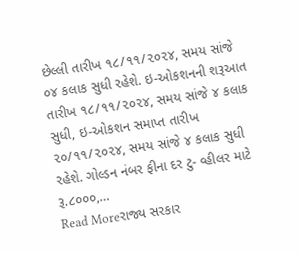છેલ્લી તારીખ ૧૮/૧૧/૨૦૨૪, સમય સાંજે ૦૪ કલાક સુધી રહેશે. ઇ-ઓકશનની શરૂઆત તારીખ ૧૮/૧૧/૨૦૨૪, સમય સાંજે ૪ કલાક સુધી, ઇ-ઓકશન સમાપ્ત તારીખ ૨૦/૧૧/૨૦૨૪, સમય સાંજે ૪ કલાક સુધી રહેશે. ગોલ્ડન નંબર ફીના દર ટુ- વ્હીલર માટે રૂ.૮૦૦૦,…
Read Moreરાજ્ય સરકાર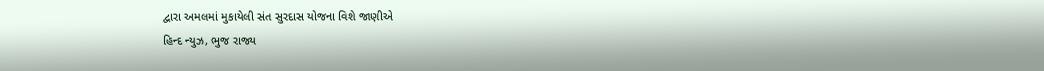દ્વારા અમલમાં મુકાયેલી સંત સુરદાસ યોજના વિશે જાણીએ
હિન્દ ન્યુઝ, ભુજ રાજ્ય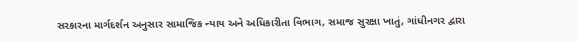સરકારના માર્ગદર્શન અનુસાર સામાજિક ન્યાય અને અધિકારીતા વિભાગ, સમાજ સુરક્ષા ખાતું, ગાંધીનગર દ્વારા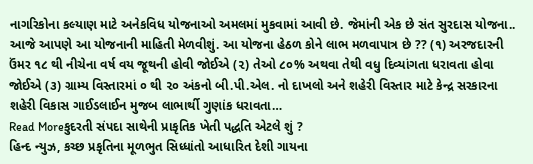નાગરિકોના કલ્યાણ માટે અનેકવિધ યોજનાઓ અમલમાં મુકવામાં આવી છે. જેમાંની એક છે સંત સુરદાસ યોજના.. આજે આપણે આ યોજનાની માહિતી મેળવીશું. આ યોજના હેઠળ કોને લાભ મળવાપાત્ર છે ?? (૧) અરજદારની ઉંમર ૧૮ થી નીચેના વર્ષ વય જૂથની હોવી જોઈએ (૨) તેઓ ૮૦% અથવા તેથી વધુ દિવ્યાંગતા ધરાવતા હોવા જોઈએ (૩) ગ્રામ્ય વિસ્તારમાં ૦ થી ૨૦ અંકનો બી.પી.એલ. નો દાખલો અને શહેરી વિસ્તાર માટે કેન્દ્ર સરકારના શહેરી વિકાસ ગાઈડલાઈન મુજબ લાભાર્થી ગુણાંક ધરાવતા…
Read Moreકુદરતી સંપદા સાથેની પ્રાકૃતિક ખેતી પદ્ધતિ એટલે શું ?
હિન્દ ન્યુઝ, કચ્છ પ્રકૃતિના મૂળભુત સિધ્ધાંતો આધારિત દેશી ગાયના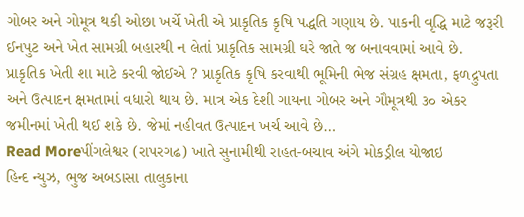ગોબર અને ગોમૂત્ર થકી ઓછા ખર્ચે ખેતી એ પ્રાકૃતિક કૃષિ પદ્ધતિ ગણાય છે. પાકની વૃદ્ધિ માટે જરૂરી ઈનપુટ અને ખેત સામગ્રી બહારથી ન લેતાં પ્રાકૃતિક સામગ્રી ઘરે જાતે જ બનાવવામાં આવે છે. પ્રાકૃતિક ખેતી શા માટે કરવી જોઈએ ? પ્રાકૃતિક કૃષિ કરવાથી ભૂમિની ભેજ સંગ્રહ ક્ષમતા, ફળદ્રુપતા અને ઉત્પાદન ક્ષમતામાં વધારો થાય છે. માત્ર એક દેશી ગાયના ગોબર અને ગૌમૂત્રથી ૩૦ એકર જમીનમાં ખેતી થઈ શકે છે. જેમાં નહીવત ઉત્પાદન ખર્ચ આવે છે…
Read Moreપીંગલેશ્વર (રાપરગઢ) ખાતે સુનામીથી રાહત-બચાવ અંગે મોકડ્રીલ યોજાઇ
હિન્દ ન્યુઝ, ભુજ અબડાસા તાલુકાના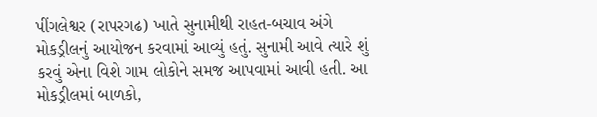પીંગલેશ્વર (રાપરગઢ) ખાતે સુનામીથી રાહત-બચાવ અંગે મોકડ્રીલનું આયોજન કરવામાં આવ્યું હતું. સુનામી આવે ત્યારે શું કરવું એના વિશે ગામ લોકોને સમજ આપવામાં આવી હતી. આ મોકડ્રીલમાં બાળકો,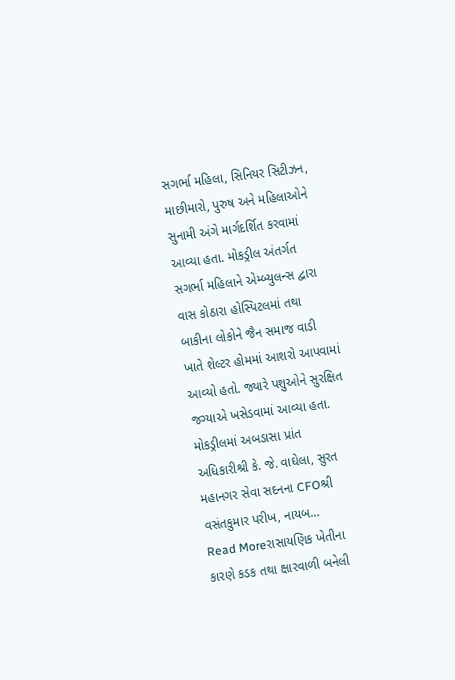સગર્ભા મહિલા, સિનિયર સિટીઝન, માછીમારો, પુરુષ અને મહિલાઓને સુનામી અંગે માર્ગદર્શિત કરવામાં આવ્યા હતા. મોકડ્રીલ અંતર્ગત સગર્ભા મહિલાને એમ્બ્યુલન્સ દ્વારા વાસ કોઠારા હોસ્પિટલમાં તથા બાકીના લોકોને જૈન સમાજ વાડી ખાતે શેલ્ટર હોમમાં આશરો આપવામાં આવ્યો હતો. જ્યારે પશુઓને સુરક્ષિત જગ્યાએ ખસેડવામાં આવ્યા હતા. મોકડ્રીલમાં અબડાસા પ્રાંત અધિકારીશ્રી કે. જે. વાઘેલા, સુરત મહાનગર સેવા સદનના CFOશ્રી વસંતકુમાર પરીખ, નાયબ…
Read Moreરાસાયણિક ખેતીના કારણે કડક તથા ક્ષારવાળી બનેલી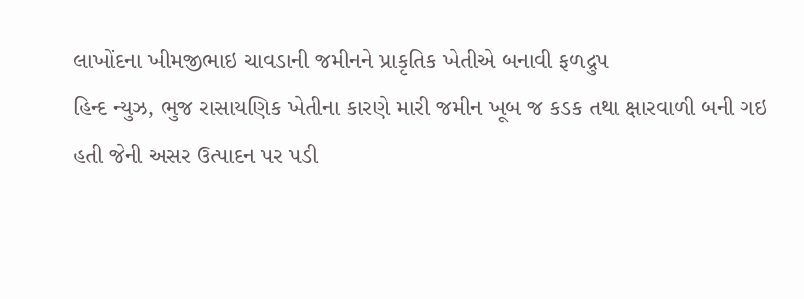લાખોંદના ખીમજીભાઇ ચાવડાની જમીનને પ્રાકૃતિક ખેતીએ બનાવી ફળદ્રુપ
હિન્દ ન્યુઝ, ભુજ રાસાયણિક ખેતીના કારણે મારી જમીન ખૂબ જ કડક તથા ક્ષારવાળી બની ગઇ હતી જેની અસર ઉત્પાદન પર પડી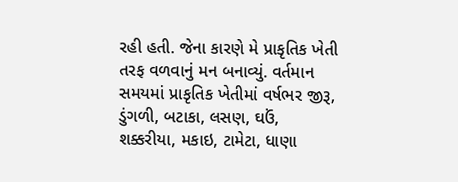રહી હતી. જેના કારણે મે પ્રાકૃતિક ખેતી તરફ વળવાનું મન બનાવ્યું. વર્તમાન સમયમાં પ્રાકૃતિક ખેતીમાં વર્ષભર જીરૂ, ડુંગળી, બટાકા, લસણ, ઘઉં, શક્કરીયા, મકાઇ, ટામેટા, ધાણા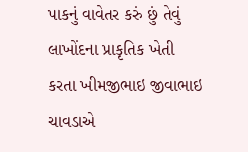પાકનું વાવેતર કરું છું તેવું લાખોંદના પ્રાકૃતિક ખેતી કરતા ખીમજીભાઇ જીવાભાઇ ચાવડાએ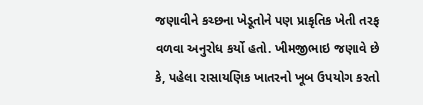જણાવીને કચ્છના ખેડૂતોને પણ પ્રાકૃતિક ખેતી તરફ વળવા અનુરોધ કર્યો હતો. ખીમજીભાઇ જણાવે છે કે, પહેલા રાસાયણિક ખાતરનો ખૂબ ઉપયોગ કરતો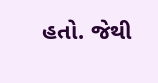હતો. જેથી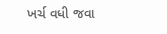ખર્ચ વધી જવા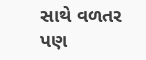સાથે વળતર પણ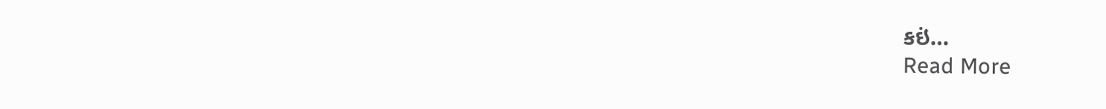કઇં…
Read More